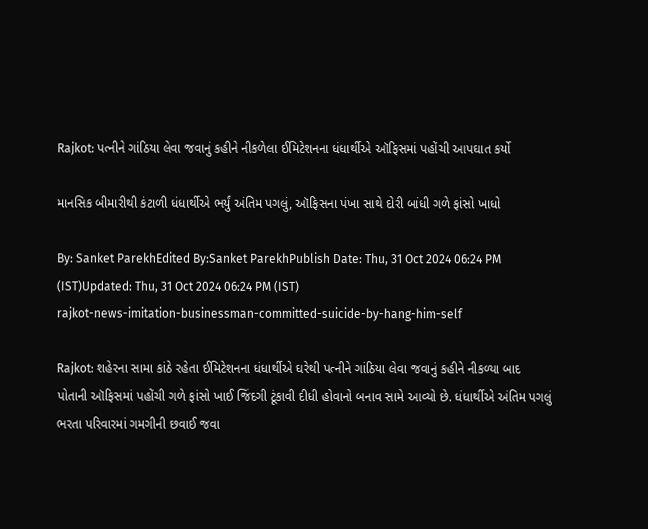Rajkot: પત્નીને ગાંઠિયા લેવા જવાનું કહીને નીકળેલા ઈમિટેશનના ધંધાર્થીએ ઑફિસમાં પહોંચી આપઘાત કર્યો

માનસિક બીમારીથી કંટાળી ધંધાર્થીએ ભર્યું અંતિમ પગલું, ઑફિસના પંખા સાથે દોરી બાંધી ગળે ફાંસો ખાધો

By: Sanket ParekhEdited By:Sanket ParekhPublish Date: Thu, 31 Oct 2024 06:24 PM (IST)Updated: Thu, 31 Oct 2024 06:24 PM (IST)
rajkot-news-imitation-businessman-committed-suicide-by-hang-him-self

Rajkot: શહેરના સામા કાંઠે રહેતા ઈમિટેશનના ધંધાર્થીએ ઘરેથી પત્નીને ગાંઠિયા લેવા જવાનું કહીને નીકળ્યા બાદ પોતાની ઑફિસમાં પહોંચી ગળે ફાંસો ખાઈ જિંદગી ટૂંકાવી દીધી હોવાનો બનાવ સામે આવ્યો છે. ધંધાર્થીએ અંતિમ પગલું ભરતા પરિવારમાં ગમગીની છવાઈ જવા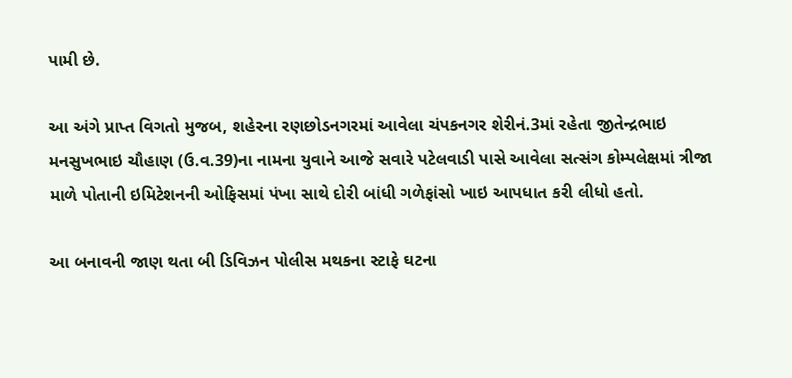પામી છે.

આ અંગે પ્રાપ્ત વિગતો મુજબ, શહેરના રણછોડનગરમાં આવેલા ચંપકનગર શેરીનં.3માં રહેતા જીતેન્દ્રભાઇ મનસુખભાઇ ચૌહાણ (ઉ.વ.39)ના નામના યુવાને આજે સવારે પટેલવાડી પાસે આવેલા સત્સંગ કોમ્પલેક્ષમાં ત્રીજા માળે પોતાની ઇમિટેશનની ઓફિસમાં પંખા સાથે દોરી બાંધી ગળેફાંસો ખાઇ આપધાત કરી લીધો હતો.

આ બનાવની જાણ થતા બી ડિવિઝન પોલીસ મથકના સ્ટાફે ઘટના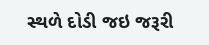સ્થળે દોડી જઇ જરૂરી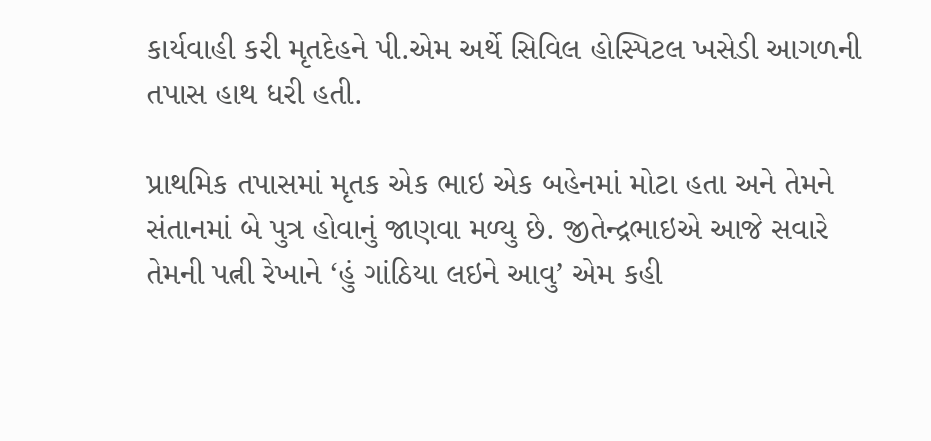કાર્યવાહી કરી મૃતદેહને પી.એમ અર્થે સિવિલ હોસ્પિટલ ખસેડી આગળની તપાસ હાથ ધરી હતી.

પ્રાથમિક તપાસમાં મૃતક એક ભાઇ એક બહેનમાં મોટા હતા અને તેમને સંતાનમાં બે પુત્ર હોવાનું જાણવા મળ્યુ છે. જીતેન્દ્રભાઇએ આજે સવારે તેમની પત્ની રેખાને ‘હું ગાંઠિયા લઇને આવુ’ એમ કહી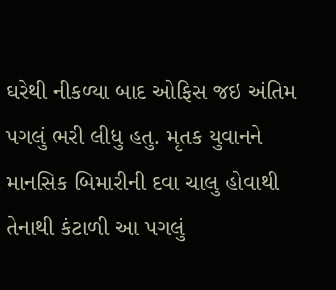ઘરેથી નીકળ્યા બાદ ઓફિસ જઇ અંતિમ પગલું ભરી લીધુ હતુ. મૃતક યુવાનને માનસિક બિમારીની દવા ચાલુ હોવાથી તેનાથી કંટાળી આ પગલું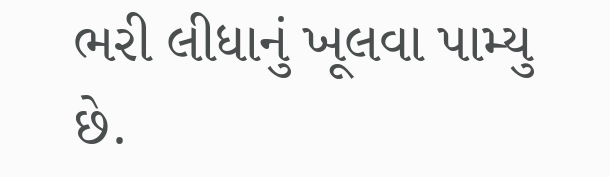ભરી લીધાનું ખૂલવા પામ્યુ છે.